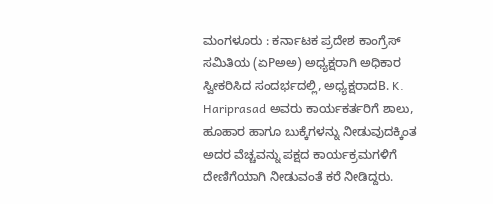ಮಂಗಳೂರು : ಕರ್ನಾಟಕ ಪ್ರದೇಶ ಕಾಂಗ್ರೆಸ್ ಸಮಿತಿಯ (ಏPಅಅ) ಅಧ್ಯಕ್ಷರಾಗಿ ಅಧಿಕಾರ ಸ್ವೀಕರಿಸಿದ ಸಂದರ್ಭದಲ್ಲಿ, ಅಧ್ಯಕ್ಷರಾದB. K. Hariprasad ಅವರು ಕಾರ್ಯಕರ್ತರಿಗೆ ಶಾಲು, ಹೂಹಾರ ಹಾಗೂ ಬುಕ್ಕೆಗಳನ್ನು ನೀಡುವುದಕ್ಕಿಂತ ಅದರ ವೆಚ್ಚವನ್ನು ಪಕ್ಷದ ಕಾರ್ಯಕ್ರಮಗಳಿಗೆ ದೇಣಿಗೆಯಾಗಿ ನೀಡುವಂತೆ ಕರೆ ನೀಡಿದ್ದರು.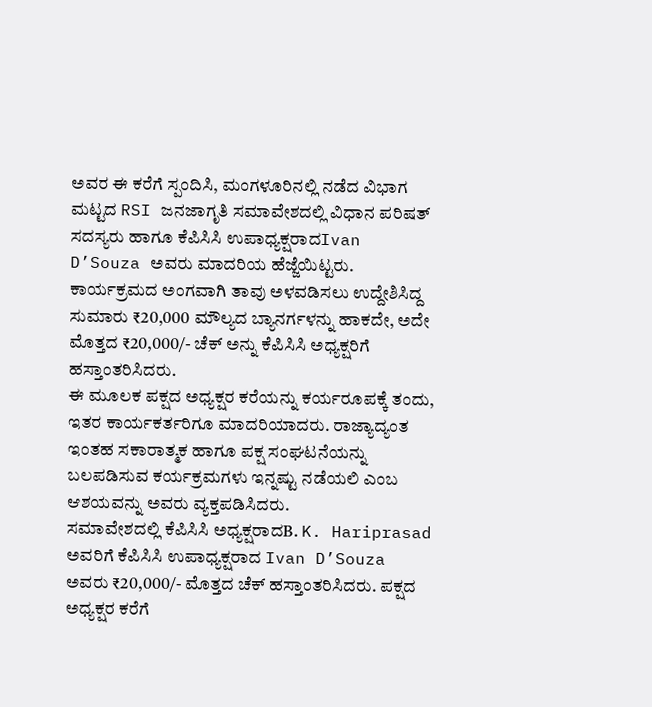ಅವರ ಈ ಕರೆಗೆ ಸ್ಪಂದಿಸಿ, ಮಂಗಳೂರಿನಲ್ಲಿ ನಡೆದ ವಿಭಾಗ ಮಟ್ಟದ RSI ಜನಜಾಗೃತಿ ಸಮಾವೇಶದಲ್ಲಿ ವಿಧಾನ ಪರಿಷತ್ ಸದಸ್ಯರು ಹಾಗೂ ಕೆಪಿಸಿಸಿ ಉಪಾಧ್ಯಕ್ಷರಾದIvan D’Souza ಅವರು ಮಾದರಿಯ ಹೆಜ್ಜೆಯಿಟ್ಟರು. ಕಾರ್ಯಕ್ರಮದ ಅಂಗವಾಗಿ ತಾವು ಅಳವಡಿಸಲು ಉದ್ದೇಶಿಸಿದ್ದ ಸುಮಾರು ₹20,000 ಮೌಲ್ಯದ ಬ್ಯಾನರ್ಗಳನ್ನು ಹಾಕದೇ, ಅದೇ ಮೊತ್ತದ ₹20,000/- ಚೆಕ್ ಅನ್ನು ಕೆಪಿಸಿಸಿ ಅಧ್ಯಕ್ಷರಿಗೆ ಹಸ್ತಾಂತರಿಸಿದರು.
ಈ ಮೂಲಕ ಪಕ್ಷದ ಅಧ್ಯಕ್ಷರ ಕರೆಯನ್ನು ಕರ್ಯರೂಪಕ್ಕೆ ತಂದು, ಇತರ ಕಾರ್ಯಕರ್ತರಿಗೂ ಮಾದರಿಯಾದರು. ರಾಜ್ಯಾದ್ಯಂತ ಇಂತಹ ಸಕಾರಾತ್ಮಕ ಹಾಗೂ ಪಕ್ಷ ಸಂಘಟನೆಯನ್ನು ಬಲಪಡಿಸುವ ಕರ್ಯಕ್ರಮಗಳು ಇನ್ನಷ್ಟು ನಡೆಯಲಿ ಎಂಬ ಆಶಯವನ್ನು ಅವರು ವ್ಯಕ್ತಪಡಿಸಿದರು.
ಸಮಾವೇಶದಲ್ಲಿ ಕೆಪಿಸಿಸಿ ಅಧ್ಯಕ್ಷರಾದB. K. Hariprasad ಅವರಿಗೆ ಕೆಪಿಸಿಸಿ ಉಪಾಧ್ಯಕ್ಷರಾದ Ivan D’Souza ಅವರು ₹20,000/- ಮೊತ್ತದ ಚೆಕ್ ಹಸ್ತಾಂತರಿಸಿದರು. ಪಕ್ಷದ ಅಧ್ಯಕ್ಷರ ಕರೆಗೆ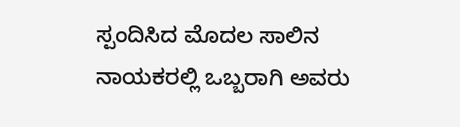ಸ್ಪಂದಿಸಿದ ಮೊದಲ ಸಾಲಿನ ನಾಯಕರಲ್ಲಿ ಒಬ್ಬರಾಗಿ ಅವರು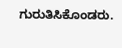ಗುರುತಿಸಿಕೊಂಡರು.